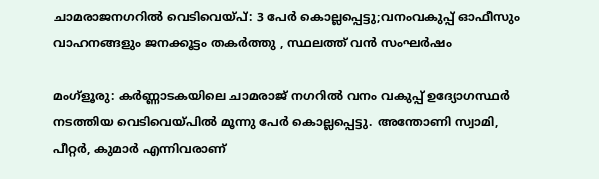ചാമരാജനഗറില്‍ വെടിവെയ്പ്: 3 പേര്‍ കൊല്ലപ്പെട്ടു;വനംവകുപ്പ് ഓഫീസും വാഹനങ്ങളും ജനക്കൂട്ടം തകര്‍ത്തു , സ്ഥലത്ത് വന്‍ സംഘര്‍ഷം

മംഗ്‌ളൂരു: കര്‍ണ്ണാടകയിലെ ചാമരാജ് നഗറില്‍ വനം വകുപ്പ് ഉദ്യോഗസ്ഥര്‍ നടത്തിയ വെടിവെയ്പില്‍ മൂന്നു പേര്‍ കൊല്ലപ്പെട്ടു. അന്തോണി സ്വാമി, പീറ്റര്‍, കുമാര്‍ എന്നിവരാണ്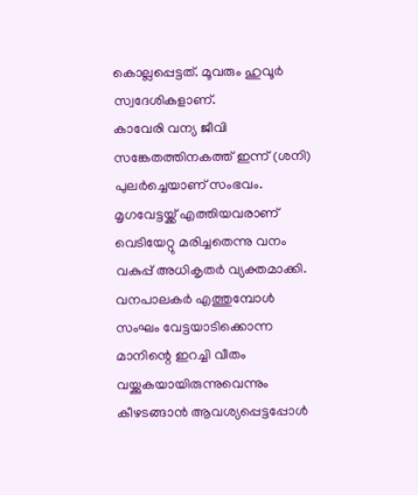കൊല്ലപ്പെട്ടത്. മൂവരും ഹുവൂര്‍ സ്വദേശികളാണ്.
കാവേരി വന്യ ജീവി സങ്കേതത്തിനകത്ത് ഇന്ന് (ശനി) പുലർച്ചെയാണ് സംഭവം. മൃഗവേട്ടയ്ക്ക് എത്തിയവരാണ് വെടിയേറ്റു മരിച്ചതെന്നു വനം വകുപ്പ് അധികൃതര്‍ വ്യക്തമാക്കി. വനപാലകർ എത്തുമ്പോൾ സംഘം വേട്ടയാടിക്കൊന്ന മാനിന്റെ ഇറച്ചി വീതം വയ്ക്കുകയായിരുന്നുവെന്നും കീഴടങ്ങാൻ ആവശ്യപ്പെട്ടപ്പോൾ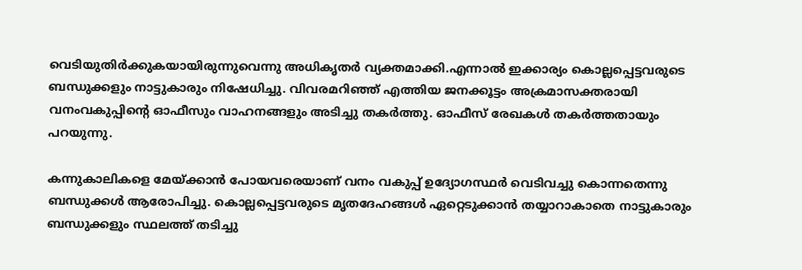വെടിയുതിർക്കുകയായിരുന്നുവെന്നു അധികൃതർ വ്യക്തമാക്കി.എന്നാല്‍ ഇക്കാര്യം കൊല്ലപ്പെട്ടവരുടെ ബന്ധുക്കളും നാട്ടുകാരും നിഷേധിച്ചു. വിവരമറിഞ്ഞ് എത്തിയ ജനക്കൂട്ടം അക്രമാസക്തരായി വനംവകുപ്പിന്റെ ഓഫീസും വാഹനങ്ങളും അടിച്ചു തകര്‍ത്തു. ഓഫീസ് രേഖകൾ തകർത്തതായും പറയുന്നു.

കന്നുകാലികളെ മേയ്ക്കാന്‍ പോയവരെയാണ് വനം വകുപ്പ് ഉദ്യോഗസ്ഥർ വെടിവച്ചു കൊന്നതെന്നു ബന്ധുക്കള്‍ ആരോപിച്ചു. കൊല്ലപ്പെട്ടവരുടെ മൃതദേഹങ്ങള്‍ ഏറ്റെടുക്കാന്‍ തയ്യാറാകാതെ നാട്ടുകാരും ബന്ധുക്കളും സ്ഥലത്ത് തടിച്ചു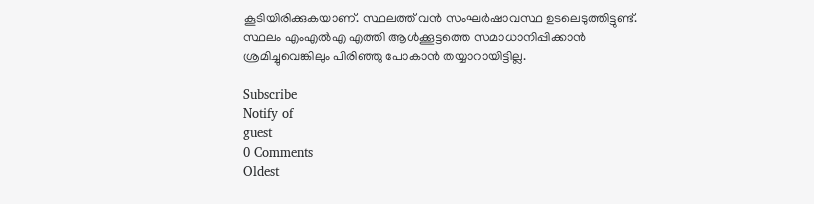കൂടിയിരിക്കുകയാണ്. സ്ഥലത്ത് വന്‍ സംഘര്‍ഷാവസ്ഥ ഉടലെടുത്തിട്ടുണ്ട്. സ്ഥലം എംഎൽഎ എത്തി ആൾക്കൂട്ടത്തെ സമാധാനിപ്പിക്കാൻ ശ്രമിച്ചുവെങ്കിലും പിരിഞ്ഞു പോകാൻ തയ്യാറായിട്ടില്ല.

Subscribe
Notify of
guest
0 Comments
Oldest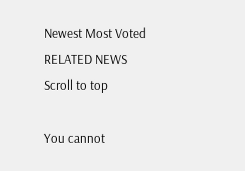Newest Most Voted
RELATED NEWS
Scroll to top

You cannot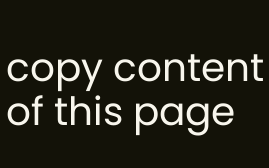copy content of this page